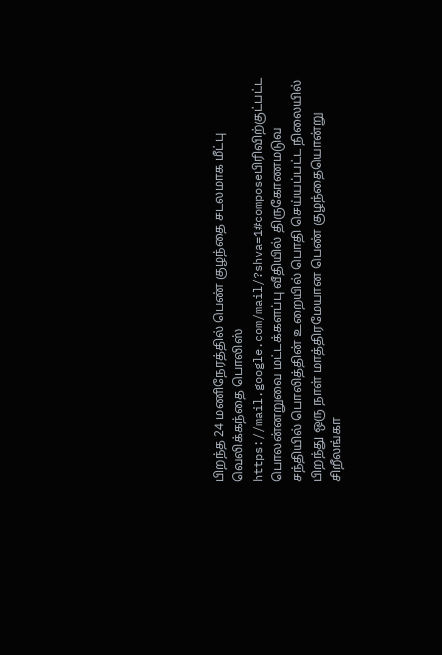பிறந்த 24 மணிநேரத்தில் பெண் குழந்தை சடலமாக மீட்பு
வெலிக்கந்தை பொலிஸ் https://mail.google.com/mail/?shva=1#composeபிரிவிற்குட்பட்ட பொலன்னறுவை மட்டக்களப்பு வீதியில் திருகோணமடுவ சந்தியில் பொலித்தின் உறையில் பொதி செய்யப்பட்ட நிலையில் பிறந்து ஒரு நாள் மாத்திரமேயான பெண் குழந்தையொன்று சிறீலங்கா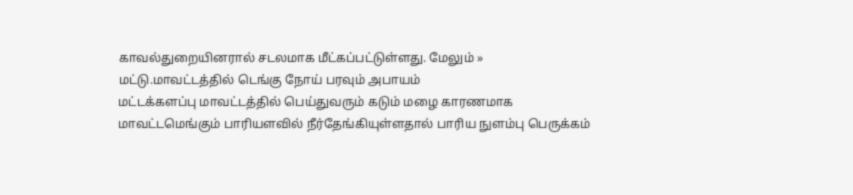காவல்துறையினரால் சடலமாக மீட்கப்பட்டுள்ளது. மேலும் »
மட்டு.மாவட்டத்தில் டெங்கு நோய் பரவும் அபாயம்
மட்டக்களப்பு மாவட்டத்தில் பெய்துவரும் கடும் மழை காரணமாக மாவட்டமெங்கும் பாரியளவில் நீர்தேங்கியுள்ளதால் பாரிய நுளம்பு பெருக்கம்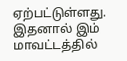ஏற்பட்டுள்ளது. இதனால் இம் மாவட்டத்தில்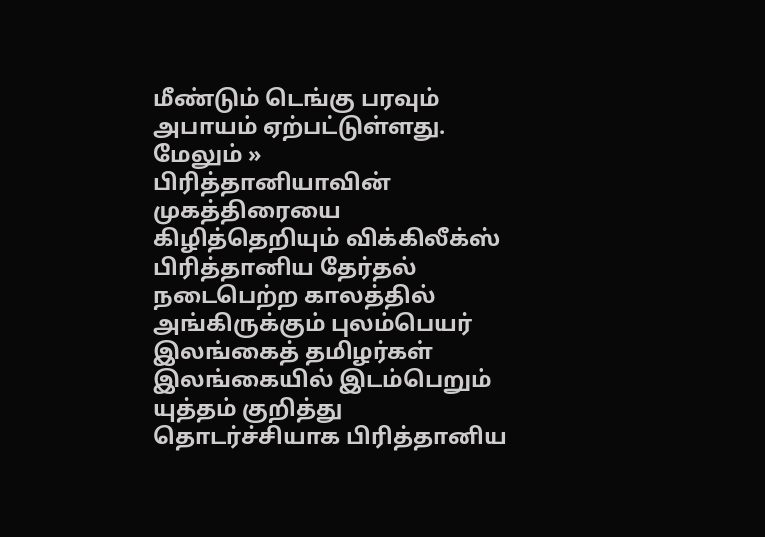மீண்டும் டெங்கு பரவும் அபாயம் ஏற்பட்டுள்ளது. மேலும் »
பிரித்தானியாவின் முகத்திரையை கிழித்தெறியும் விக்கிலீக்ஸ்
பிரித்தானிய தேர்தல் நடைபெற்ற காலத்தில் அங்கிருக்கும் புலம்பெயர் இலங்கைத் தமிழர்கள் இலங்கையில் இடம்பெறும் யுத்தம் குறித்து தொடர்ச்சியாக பிரித்தானிய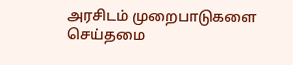அரசிடம் முறைபாடுகளை செய்தமை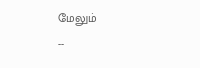மேலும்
--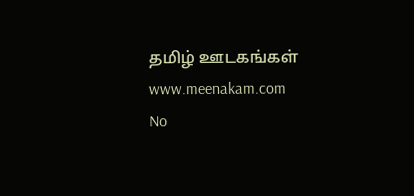தமிழ் ஊடகங்கள் www.meenakam.com
No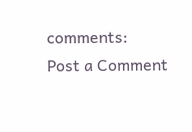comments:
Post a Comment